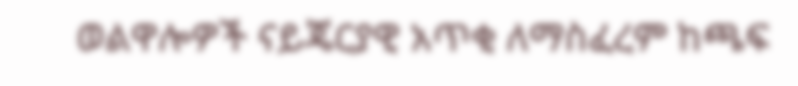ወልዋሎዎች ናይጄርያዊ አጥቂ ለማስፈረም ከጫፍ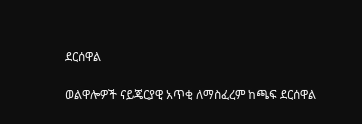ደርሰዋል

ወልዋሎዎች ናይጄርያዊ አጥቂ ለማስፈረም ከጫፍ ደርሰዋል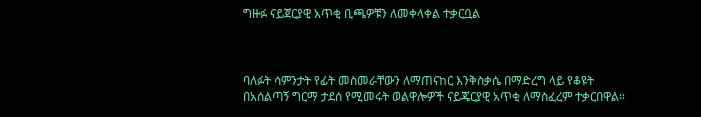ግዙፉ ናይጀርያዊ አጥቂ ቢጫዎቹን ለመቀላቀል ተቃርቧል



ባለፉት ሳምንታት የፊት መስመራቸውን ለማጠናከር እንቅስቃሴ በማድረግ ላይ የቆዩት በአሰልጣኝ ግርማ ታደሰ የሚመሩት ወልዋሎዎች ናይጄርያዊ አጥቂ ለማስፈረም ተቃርበዋል።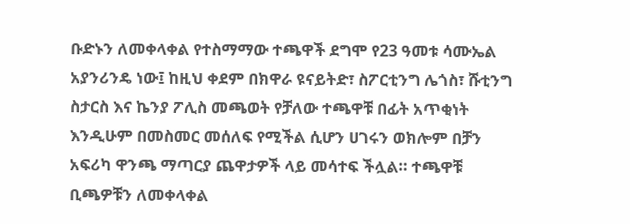ቡድኑን ለመቀላቀል የተስማማው ተጫዋች ደግሞ የ23 ዓመቱ ሳሙኤል አያንሪንዴ ነው፤ ከዚህ ቀደም በክዋራ ዩናይትድ፣ ስፖርቲንግ ሌጎስ፣ ሹቲንግ ስታርስ እና ኬንያ ፖሊስ መጫወት የቻለው ተጫዋቹ በፊት አጥቂነት እንዲሁም በመስመር መሰለፍ የሚችል ሲሆን ሀገሩን ወክሎም በቻን አፍሪካ ዋንጫ ማጣርያ ጨዋታዎች ላይ መሳተፍ ችሏል። ተጫዋቹ ቢጫዎቹን ለመቀላቀል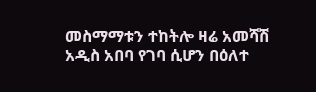መስማማቱን ተከትሎ ዛሬ አመሻሽ አዲስ አበባ የገባ ሲሆን በዕለተ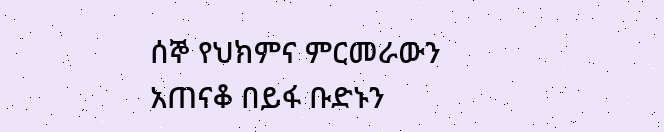ሰኞ የህክምና ምርመራውን አጠናቆ በይፋ ቡድኑን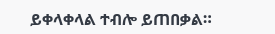ይቀላቀላል ተብሎ ይጠበቃል።